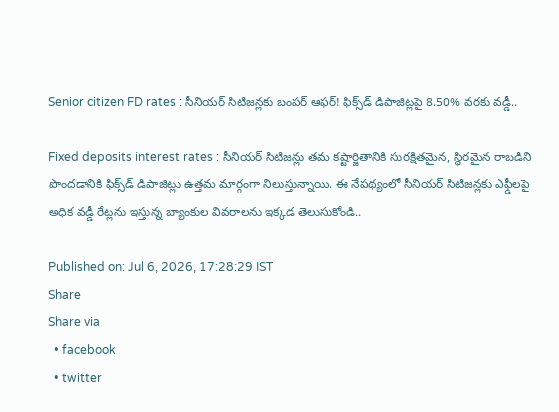Senior citizen FD rates : సీనియర్ సిటిజన్లకు బంపర్ ఆఫర్! ఫిక్స్‌డ్ డిపాజిట్లపై 8.50% వరకు వడ్డీ..

Fixed deposits interest rates : సీనియర్ సిటిజన్లు తమ కష్టార్జితానికి సురక్షితమైన, స్థిరమైన రాబడిని పొందడానికి ఫిక్స్‌డ్ డిపాజిట్లు ఉత్తమ మార్గంగా నిలుస్తున్నాయి. ఈ నేపథ్యంలో సీనియర్ సిటిజన్లకు ఎఫ్డీలపై అధిక వడ్డీ రేట్లను ఇస్తున్న బ్యాంకుల వివరాలను ఇక్కడ తెలుసుకోండి..

Published on: Jul 6, 2026, 17:28:29 IST
Share
Share via
  • facebook
  • twitter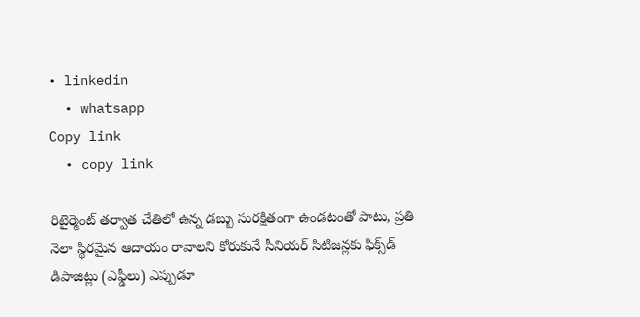• linkedin
  • whatsapp
Copy link
  • copy link

రిటైర్మెంట్ తర్వాత చేతిలో ఉన్న డబ్బు సురక్షితంగా ఉండటంతో పాటు, ప్రతి నెలా స్థిరమైన ఆదాయం రావాలని కోరుకునే సీనియర్ సిటిజన్లకు ఫిక్స్‌డ్ డిపాజిట్లు (ఎఫ్డీలు) ఎప్పుడూ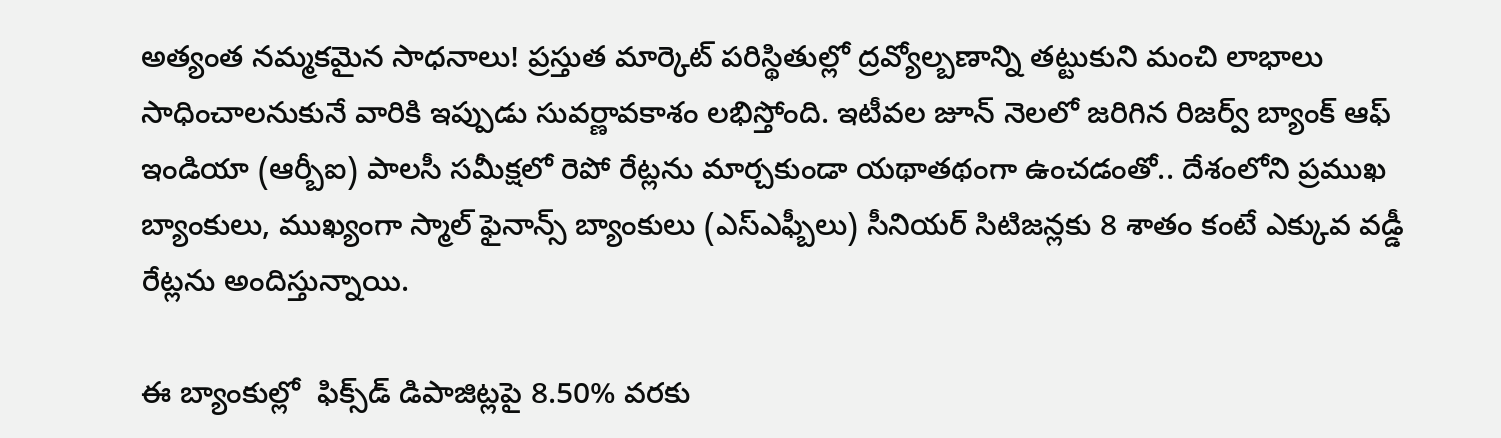అత్యంత నమ్మకమైన సాధనాలు! ప్రస్తుత మార్కెట్ పరిస్థితుల్లో ద్రవ్యోల్బణాన్ని తట్టుకుని మంచి లాభాలు సాధించాలనుకునే వారికి ఇప్పుడు సువర్ణావకాశం లభిస్తోంది. ఇటీవల జూన్ నెలలో జరిగిన రిజర్వ్ బ్యాంక్ ఆఫ్ ఇండియా (ఆర్బీఐ) పాలసీ సమీక్షలో రెపో రేట్లను మార్చకుండా యథాతథంగా ఉంచడంతో.. దేశంలోని ప్రముఖ బ్యాంకులు, ముఖ్యంగా స్మాల్ ఫైనాన్స్ బ్యాంకులు (ఎస్ఎఫ్బీలు) సీనియర్ సిటిజన్లకు 8 శాతం కంటే ఎక్కువ వడ్డీ రేట్లను అందిస్తున్నాయి.

ఈ బ్యాంకుల్లో  ఫిక్స్‌డ్ డిపాజిట్లపై 8.50% వరకు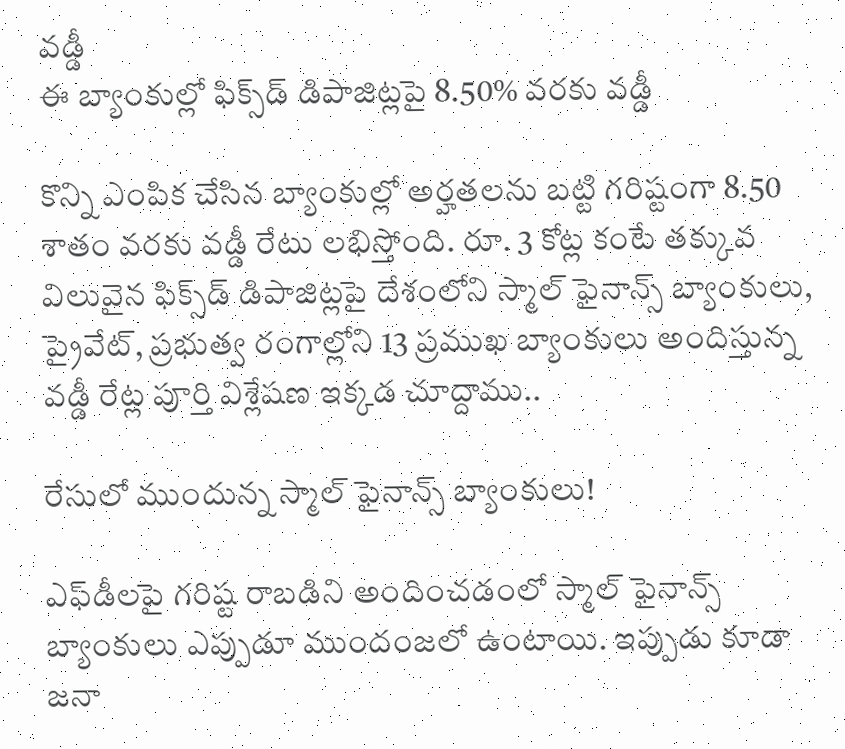వడ్డీ
ఈ బ్యాంకుల్లో ఫిక్స్‌డ్ డిపాజిట్లపై 8.50% వరకు వడ్డీ

కొన్ని ఎంపిక చేసిన బ్యాంకుల్లో అర్హతలను బట్టి గరిష్టంగా 8.50 శాతం వరకు వడ్డీ రేటు లభిస్తోంది. రూ. 3 కోట్ల కంటే తక్కువ విలువైన ఫిక్స్‌డ్ డిపాజిట్లపై దేశంలోని స్మాల్ ఫైనాన్స్ బ్యాంకులు, ప్రైవేట్, ప్రభుత్వ రంగాల్లోని 13 ప్రముఖ బ్యాంకులు అందిస్తున్న వడ్డీ రేట్ల పూర్తి విశ్లేషణ ఇక్కడ చూద్దాము..

రేసులో ముందున్న స్మాల్ ఫైనాన్స్ బ్యాంకులు!

ఎఫ్‌డీలపై గరిష్ట రాబడిని అందించడంలో స్మాల్ ఫైనాన్స్ బ్యాంకులు ఎప్పుడూ ముందంజలో ఉంటాయి. ఇప్పుడు కూడా జనా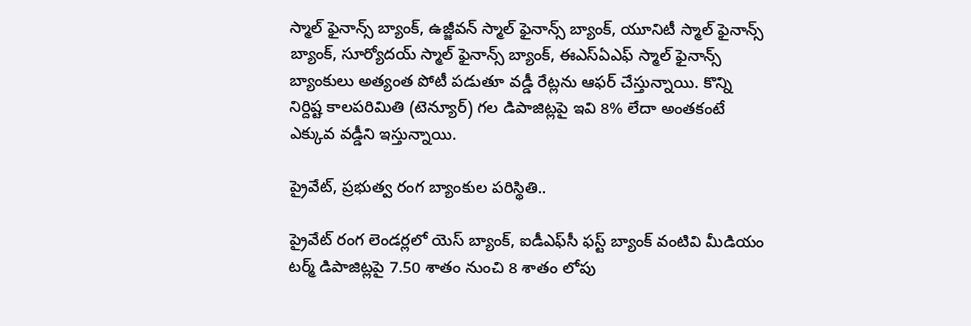స్మాల్ ఫైనాన్స్ బ్యాంక్, ఉజ్జీవన్ స్మాల్ ఫైనాన్స్ బ్యాంక్, యూనిటీ స్మాల్ ఫైనాన్స్ బ్యాంక్, సూర్యోదయ్ స్మాల్ ఫైనాన్స్ బ్యాంక్, ఈఎస్ఏఎఫ్ స్మాల్ ఫైనాన్స్ బ్యాంకులు అత్యంత పోటీ పడుతూ వడ్డీ రేట్లను ఆఫర్ చేస్తున్నాయి. కొన్ని నిర్దిష్ట కాలపరిమితి (టెన్యూర్) గల డిపాజిట్లపై ఇవి 8% లేదా అంతకంటే ఎక్కువ వడ్డీని ఇస్తున్నాయి.

ప్రైవేట్, ప్రభుత్వ రంగ బ్యాంకుల పరిస్థితి..

ప్రైవేట్ రంగ లెండర్లలో యెస్ బ్యాంక్, ఐడీఎఫ్‌సీ ఫస్ట్ బ్యాంక్ వంటివి మీడియం టర్మ్ డిపాజిట్లపై 7.50 శాతం నుంచి 8 శాతం లోపు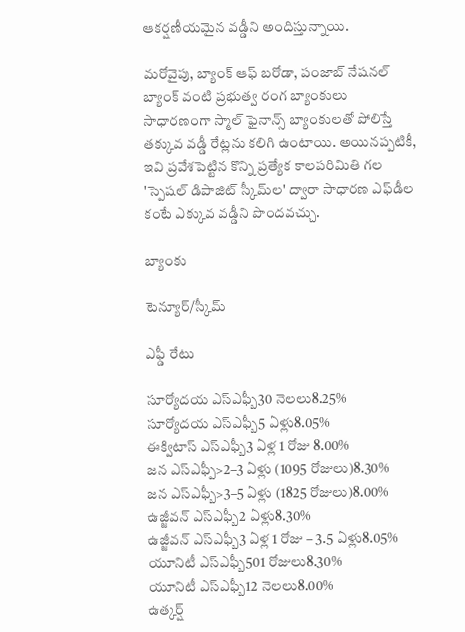ఆకర్షణీయమైన వడ్డీని అందిస్తున్నాయి.

మరోవైపు, బ్యాంక్ ఆఫ్ బరోడా, పంజాబ్ నేషనల్ బ్యాంక్ వంటి ప్రభుత్వ రంగ బ్యాంకులు సాధారణంగా స్మాల్ ఫైనాన్స్ బ్యాంకులతో పోలిస్తే తక్కువ వడ్డీ రేట్లను కలిగి ఉంటాయి. అయినప్పటికీ, ఇవి ప్రవేశపెట్టిన కొన్ని ప్రత్యేక కాలపరిమితి గల 'స్పెషల్ డిపాజిట్ స్కీమ్‌ల' ద్వారా సాధారణ ఎఫ్‌డీల కంటే ఎక్కువ వడ్డీని పొందవచ్చు.

బ్యాంకు

టెన్యూర్/స్కీమ్

ఎఫ్డీ రేటు

సూర్యోదయ ఎస్ఎఫ్బీ30 నెలలు8.25%
సూర్యోదయ ఎస్ఎఫ్బీ5 ఏళ్లు8.05%
ఈక్విటాస్ ఎస్ఎఫ్బీ3 ఏళ్ల 1 రోజు 8.00%
జన ఎస్ఎఫ్పీ>2–3 ఏళ్లు (1095 రోజులు)8.30%
జన ఎస్ఎఫ్బీ>3–5 ఏళ్లు (1825 రోజులు)8.00%
ఉజ్జీవన్ ఎస్ఎఫ్బీ2 ఏళ్లు8.30%
ఉజ్జీవన్ ఎస్ఎఫ్బీ3 ఏళ్ల 1 రోజు – 3.5 ఏళ్లు8.05%
యూనిటీ ఎస్ఎఫ్బీ501 రోజులు8.30%
యూనిటీ ఎస్ఎఫ్బీ12 నెలలు8.00%
ఉత్కర్ష్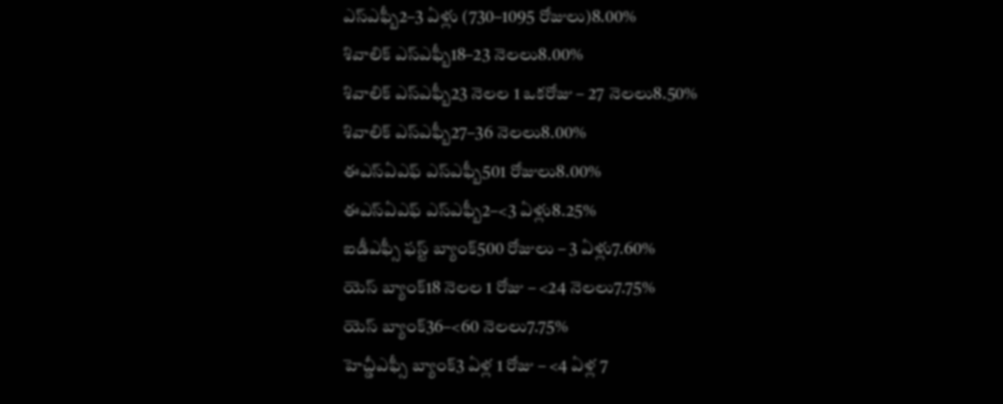ఎస్ఎఫ్బీ2–3 ఏళ్లు (730–1095 రోజులు)8.00%
శివాలిక్ ఎస్ఎఫ్బీ18–23 నెలలు8.00%
శివాలిక్ ఎస్ఎఫ్బీ23 నెలల 1 ఒకరోజు – 27 నెలలు8.50%
శివాలిక్ ఎస్ఎఫ్బీ27–36 నెలలు8.00%
ఈఎస్ఏఎఫ్ ఎస్ఎఫ్బీ501 రోజులు8.00%
ఈఎస్ఏఎఫ్ ఎస్ఎఫ్బీ2–<3 ఏళ్లు8.25%
ఐడీఎఫ్సీ ఫస్ట్ బ్యాంక్500 రోజులు – 3 ఏళ్లు7.60%
యెస్ బ్యాంక్18 నెలల 1 రోజు – <24 నెలలు7.75%
యెస్ బ్యాంక్36–<60 నెలలు7.75%
హెచ్డీఎఫ్సీ బ్యాంక్3 ఏళ్ల 1 రోజు – <4 ఏళ్ల 7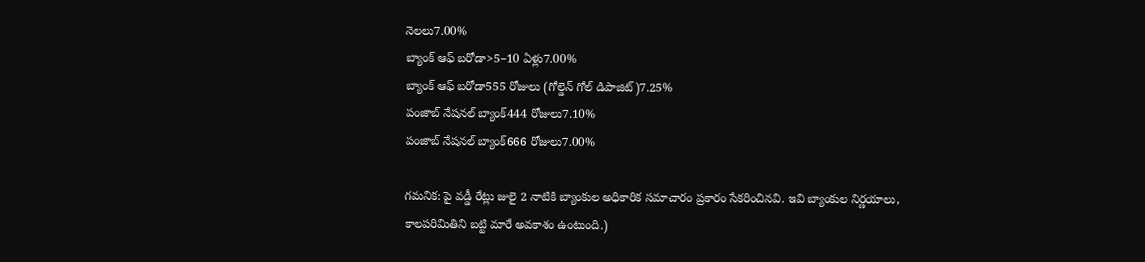నెలలు7.00%
బ్యాంక్ ఆఫ్ బరోడా>5–10 ఏళ్లు7.00%
బ్యాంక్ ఆఫ్ బరోడా555 రోజులు (గోల్డెన్ గోల్ డిపాజిట్)7.25%
పంజాబ్ నేషనల్ బ్యాంక్444 రోజులు7.10%
పంజాబ్ నేషనల్ బ్యాంక్666 రోజులు7.00%

గమనిక: పై వడ్డీ రేట్లు జులై 2 నాటికి బ్యాంకుల అధికారిక సమాచారం ప్రకారం సేకరించినవి. ఇవి బ్యాంకుల నిర్ణయాలు, కాలపరిమితిని బట్టి మారే అవకాశం ఉంటుంది.)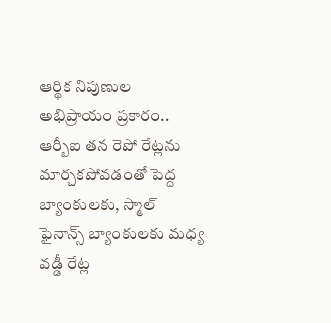ఆర్థిక నిపుణుల అభిప్రాయం ప్రకారం.. ఆర్బీఐ తన రెపో రేట్లను మార్చకపోవడంతో పెద్ద బ్యాంకులకు, స్మాల్ ఫైనాన్స్ బ్యాంకులకు మధ్య వడ్డీ రేట్ల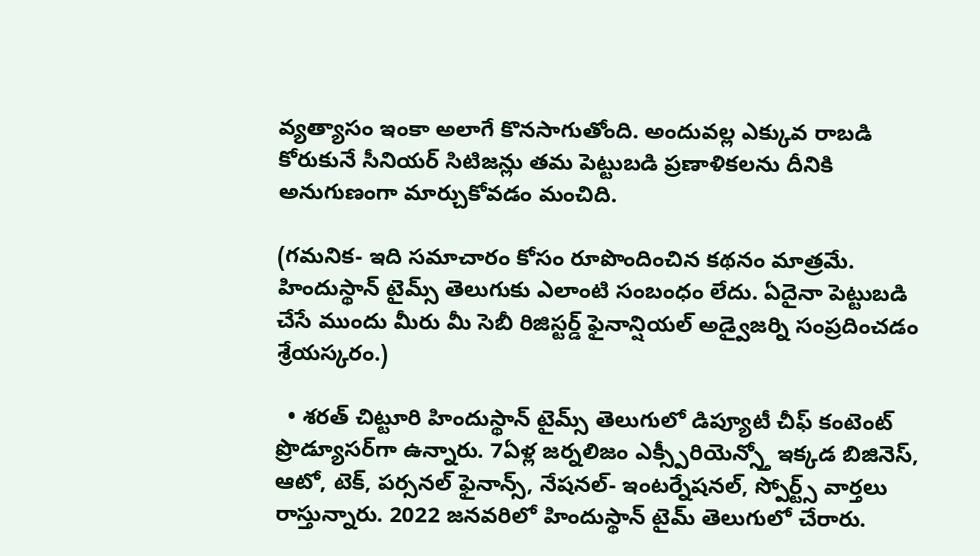వ్యత్యాసం ఇంకా అలాగే కొనసాగుతోంది. అందువల్ల ఎక్కువ రాబడి కోరుకునే సీనియర్ సిటిజన్లు తమ పెట్టుబడి ప్రణాళికలను దీనికి అనుగుణంగా మార్చుకోవడం మంచిది.

(గమనిక- ఇది సమాచారం కోసం రూపొందించిన కథనం మాత్రమే. హిందుస్థాన్ టైమ్స్ తెలుగుకు ఎలాంటి సంబంధం లేదు. ఏదైనా పెట్టుబడి చేసే ముందు మీరు మీ సెబీ రిజిస్టర్డ్ ఫైనాన్షియల్ అడ్వైజర్ని సంప్రదించడం శ్రేయస్కరం.)

  • శరత్ చిట్టూరి హిందుస్థాన్ టైమ్స్ తెలుగులో డిప్యూటీ చీఫ్ కంటెంట్ ప్రొడ్యూసర్‌గా ఉన్నారు. 7ఏళ్ల జర్నలిజం ఎక్స్పీరియెన్స్తో ఇక్కడ బిజినెస్, ఆటో, టెక్, పర్సనల్ ఫైనాన్స్, నేషనల్- ఇంటర్నేషనల్, స్పోర్ట్స్ వార్తలు రాస్తున్నారు. 2022 జనవరిలో హిందుస్థాన్ టైమ్ తెలుగులో చేరారు.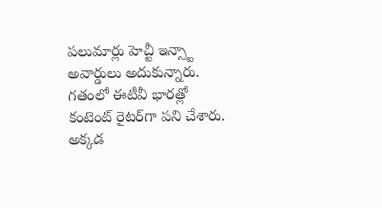పలుమార్లు హెచ్టీ ఇన్స్టా అవార్డులు అదుకున్నారు. గతంలో ఈటీవీ భారత్లో కంటెంట్ రైటర్‌గా పని చేశారు. అక్కడ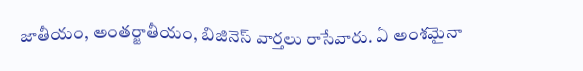జాతీయం, అంతర్జాతీయం, బిజినెస్ వార్తలు రాసేవారు. ఏ అంశమైనా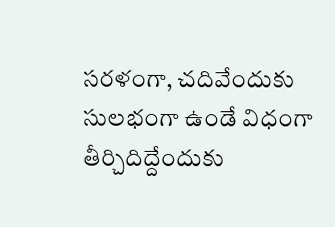సరళంగా, చదివేందుకు సులభంగా ఉండే విధంగా తీర్చిదిద్దేందుకు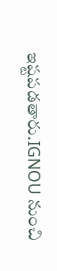ఇష్టపడతారు.IGNOU నుంచి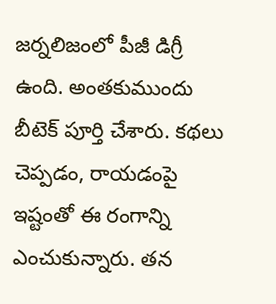జర్నలిజంలో పీజీ డిగ్రీ ఉంది. అంతకుముందు బీటెక్ పూర్తి చేశారు. కథలు చెప్పడం, రాయడంపై ఇష్టంతో ఈ రంగాన్ని ఎంచుకున్నారు. తన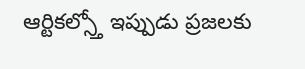ఆర్టికల్స్తో ఇప్పుడు ప్రజలకు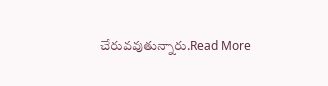చేరువవుతున్నారు.Read More